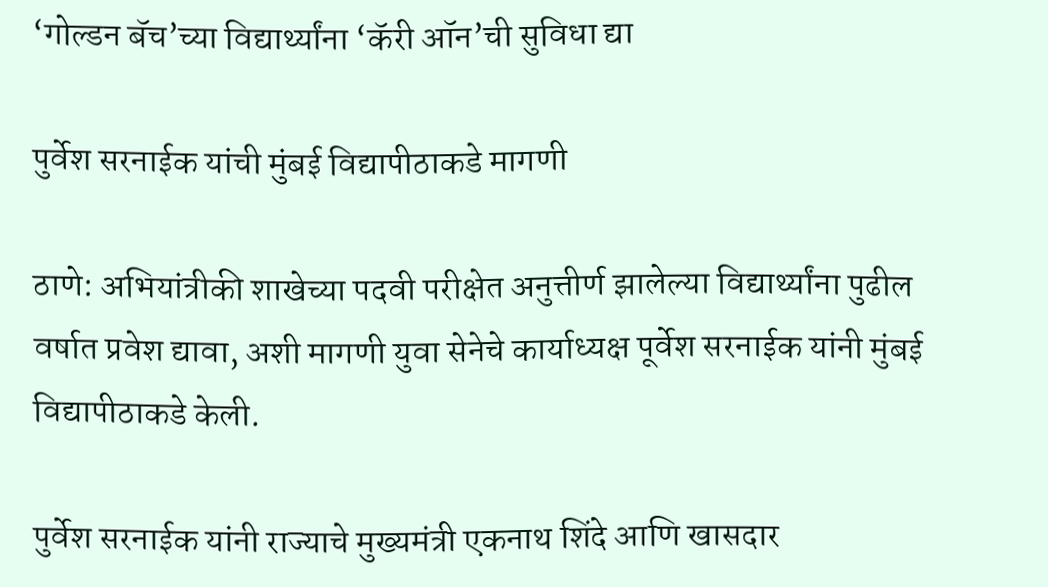‘गोल्डन बॅच’च्या विद्यार्थ्यांना ‘कॅरी ऑन’ची सुविधा द्या

पुर्वेश सरनाईक यांची मुंबई विद्यापीठाकडे मागणी

ठाणे: अभियांत्रीकी शाखेच्या पदवी परीक्षेत अनुत्तीर्ण झालेल्या विद्यार्थ्यांना पुढील वर्षात प्रवेश द्यावा, अशी मागणी युवा सेनेचे कार्याध्यक्ष पूर्वेश सरनाईक यांनी मुंबई विद्यापीठाकडे केली.

पुर्वेश सरनाईक यांनी राज्याचे मुख्यमंत्री एकनाथ शिंदे आणि खासदार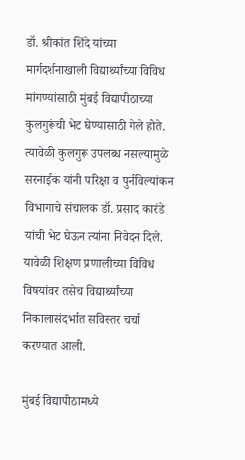डॉ. श्रीकांत शिंदे यांच्या मार्गदर्शनाखाली विद्यार्थ्यांच्या विविध मांगण्यांसाठी मुंबई विद्यापीठाच्या कुलगुरूंची भेट घेण्यासाठी गेले होते. त्यावेळी कुलगुरू उपलब्ध नसल्यामुळे सरनाईक यांनी परिक्षा व पुर्नविल्यांकन विभागाचे संचालक डॉ. प्रसाद कारंडे यांची भेट घेऊन त्यांना निवेदन दिले. यावेळी शिक्षण प्रणालीच्या विविध विषयांवर तसेच विद्यार्थ्यांच्या निकालासंदर्भात सविस्तर चर्चा करण्यात आली.

मुंबई विद्यापीठामध्ये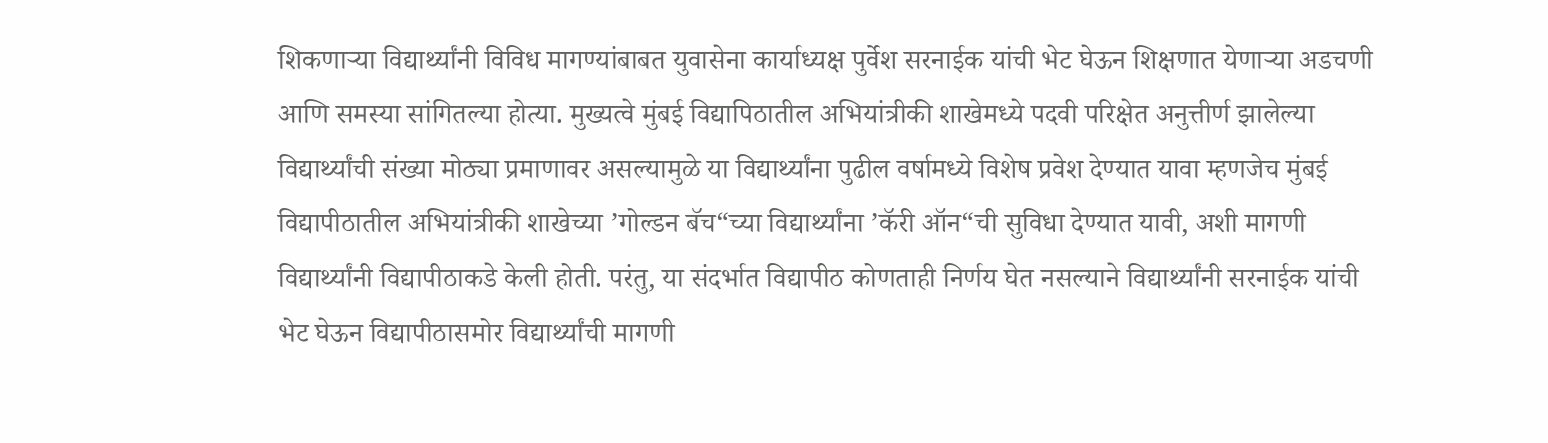शिकणाऱ्या विद्यार्थ्यांनी विविध मागण्यांबाबत युवासेना कार्याध्यक्ष पुर्वेश सरनाईक यांची भेट घेऊन शिक्षणात येणाऱ्या अडचणी आणि समस्या सांगितल्या होत्या. मुख्यत्वे मुंबई विद्यापिठातील अभियांत्रीकी शाखेमध्ये पदवी परिक्षेत अनुत्तीर्ण झालेल्या विद्यार्थ्यांची संख्या मोठ्या प्रमाणावर असल्यामुळे या विद्यार्थ्यांना पुढील वर्षामध्ये विशेष प्रवेश देण्यात यावा म्हणजेच मुंबई विद्यापीठातील अभियांत्रीकी शाखेच्या ’गोल्डन बॅच“च्या विद्यार्थ्यांना ’कॅरी ऑन“ची सुविधा देण्यात यावी, अशी मागणी विद्यार्थ्यांनी विद्यापीठाकडे केली होती. परंतु, या संदर्भात विद्यापीठ कोणताही निर्णय घेत नसल्याने विद्यार्थ्यांनी सरनाईक यांची भेट घेऊन विद्यापीठासमोर विद्यार्थ्यांची मागणी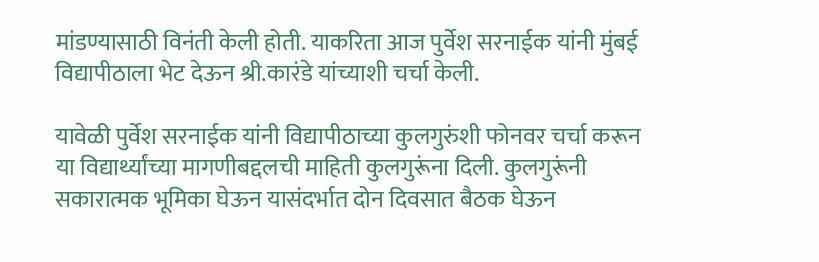मांडण्यासाठी विनंती केली होती. याकरिता आज पुर्वेश सरनाईक यांनी मुंबई विद्यापीठाला भेट देऊन श्री.कारंडे यांच्याशी चर्चा केली.

यावेळी पुर्वेश सरनाईक यांनी विद्यापीठाच्या कुलगुरुंशी फोनवर चर्चा करून या विद्यार्थ्यांच्या मागणीबद्दलची माहिती कुलगुरूंना दिली. कुलगुरूंनी सकारात्मक भूमिका घेऊन यासंदर्भात दोन दिवसात बैठक घेऊन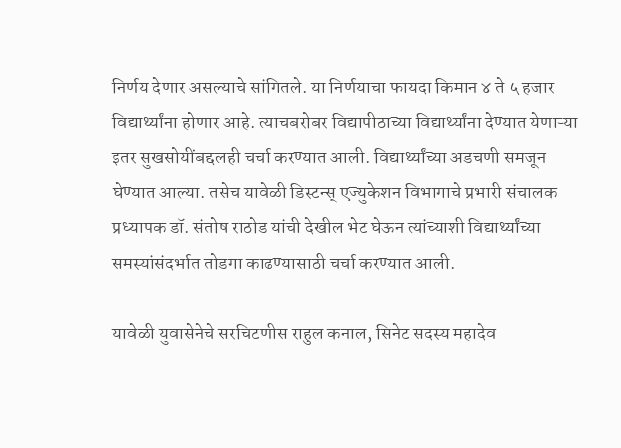निर्णय देणार असल्याचे सांगितले. या निर्णयाचा फायदा किमान ४ ते ५ हजार विद्यार्थ्यांना होणार आहे. त्याचबरोबर विद्यापीठाच्या विद्यार्थ्यांना देण्यात येणाऱ्या इतर सुखसोयींबद्दलही चर्चा करण्यात आली. विद्यार्थ्यांच्या अडचणी समजून घेण्यात आल्या. तसेच यावेळी डिस्टन्स् एज्युकेशन विभागाचे प्रभारी संचालक प्रध्यापक डॉ. संतोष राठोड यांची देखील भेट घेऊन त्यांच्याशी विद्यार्थ्यांच्या समस्यांसंदर्भात तोडगा काढण्यासाठी चर्चा करण्यात आली.

यावेळी युवासेनेचे सरचिटणीस राहुल कनाल, सिनेट सदस्य महादेव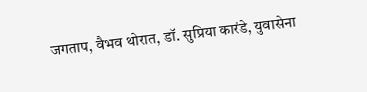जगताप, वैभव थोरात, डॉ. सुप्रिया कारंडे, युवासेना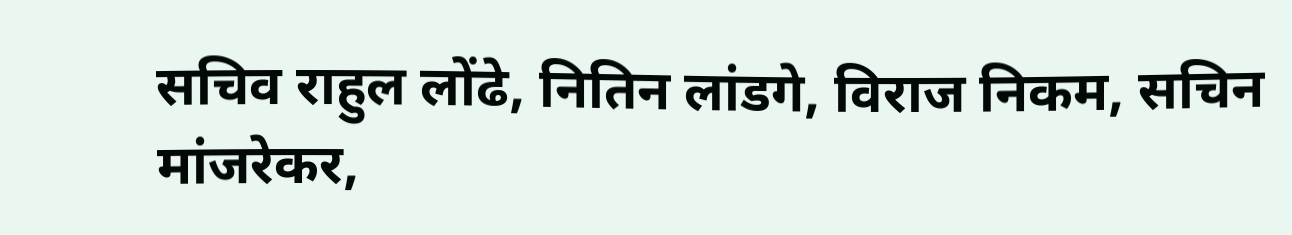सचिव राहुल लोंढे, नितिन लांडगे, विराज निकम, सचिन मांजरेकर,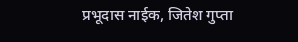प्रभूदास नाईक, जितेश गुप्ता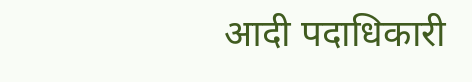आदी पदाधिकारी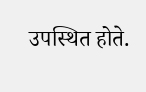उपस्थित होते.